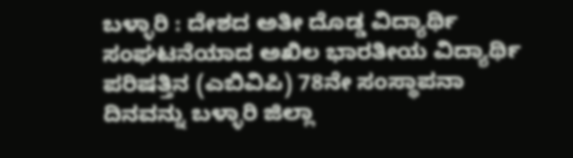ಬಳ್ಳಾರಿ : ದೇಶದ ಅತೀ ದೊಡ್ಡ ವಿದ್ಯಾರ್ಥಿ ಸಂಘಟನೆಯಾದ ಅಖಿಲ ಭಾರತೀಯ ವಿದ್ಯಾರ್ಥಿ ಪರಿಷತ್ತಿನ (ಎಬಿವಿಪಿ) 78ನೇ ಸಂಸ್ಥಾಪನಾ ದಿನವನ್ನು ಬಳ್ಳಾರಿ ಜಿಲ್ಲಾ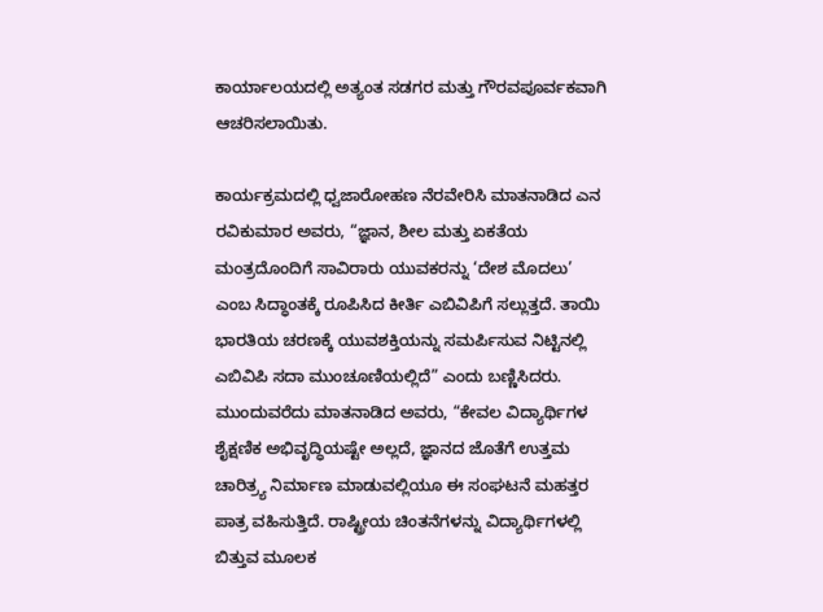ಕಾರ್ಯಾಲಯದಲ್ಲಿ ಅತ್ಯಂತ ಸಡಗರ ಮತ್ತು ಗೌರವಪೂರ್ವಕವಾಗಿ ಆಚರಿಸಲಾಯಿತು.

ಕಾರ್ಯಕ್ರಮದಲ್ಲಿ ಧ್ವಜಾರೋಹಣ ನೆರವೇರಿಸಿ ಮಾತನಾಡಿದ ಎನ ರವಿಕುಮಾರ ಅವರು, “ಜ್ಞಾನ, ಶೀಲ ಮತ್ತು ಏಕತೆಯ ಮಂತ್ರದೊಂದಿಗೆ ಸಾವಿರಾರು ಯುವಕರನ್ನು ‘ದೇಶ ಮೊದಲು’ ಎಂಬ ಸಿದ್ಧಾಂತಕ್ಕೆ ರೂಪಿಸಿದ ಕೀರ್ತಿ ಎಬಿವಿಪಿಗೆ ಸಲ್ಲುತ್ತದೆ. ತಾಯಿ ಭಾರತಿಯ ಚರಣಕ್ಕೆ ಯುವಶಕ್ತಿಯನ್ನು ಸಮರ್ಪಿಸುವ ನಿಟ್ಟಿನಲ್ಲಿ ಎಬಿವಿಪಿ ಸದಾ ಮುಂಚೂಣಿಯಲ್ಲಿದೆ” ಎಂದು ಬಣ್ಣಿಸಿದರು.
ಮುಂದುವರೆದು ಮಾತನಾಡಿದ ಅವರು, “ಕೇವಲ ವಿದ್ಯಾರ್ಥಿಗಳ ಶೈಕ್ಷಣಿಕ ಅಭಿವೃದ್ಧಿಯಷ್ಟೇ ಅಲ್ಲದೆ, ಜ್ಞಾನದ ಜೊತೆಗೆ ಉತ್ತಮ ಚಾರಿತ್ರ್ಯ ನಿರ್ಮಾಣ ಮಾಡುವಲ್ಲಿಯೂ ಈ ಸಂಘಟನೆ ಮಹತ್ತರ ಪಾತ್ರ ವಹಿಸುತ್ತಿದೆ. ರಾಷ್ಟ್ರೀಯ ಚಿಂತನೆಗಳನ್ನು ವಿದ್ಯಾರ್ಥಿಗಳಲ್ಲಿ ಬಿತ್ತುವ ಮೂಲಕ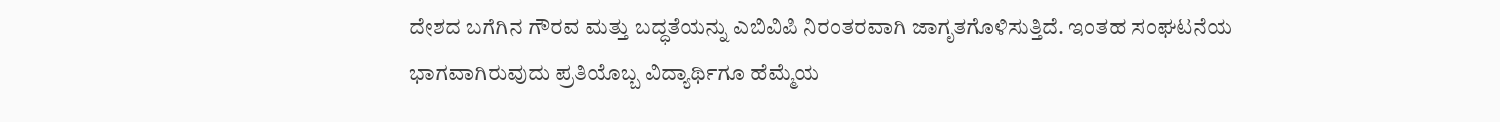ದೇಶದ ಬಗೆಗಿನ ಗೌರವ ಮತ್ತು ಬದ್ಧತೆಯನ್ನು ಎಬಿವಿಪಿ ನಿರಂತರವಾಗಿ ಜಾಗೃತಗೊಳಿಸುತ್ತಿದೆ. ಇಂತಹ ಸಂಘಟನೆಯ ಭಾಗವಾಗಿರುವುದು ಪ್ರತಿಯೊಬ್ಬ ವಿದ್ಯಾರ್ಥಿಗೂ ಹೆಮ್ಮೆಯ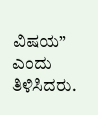ವಿಷಯ” ಎಂದು ತಿಳಿಸಿದರು.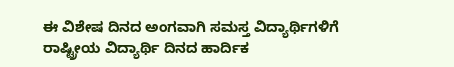ಈ ವಿಶೇಷ ದಿನದ ಅಂಗವಾಗಿ ಸಮಸ್ತ ವಿದ್ಯಾರ್ಥಿಗಳಿಗೆ ರಾಷ್ಟ್ರೀಯ ವಿದ್ಯಾರ್ಥಿ ದಿನದ ಹಾರ್ದಿಕ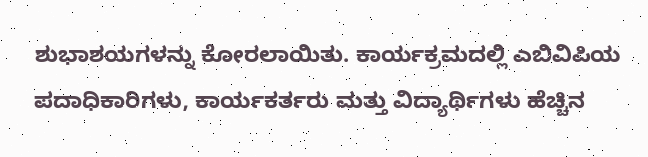ಶುಭಾಶಯಗಳನ್ನು ಕೋರಲಾಯಿತು. ಕಾರ್ಯಕ್ರಮದಲ್ಲಿ ಎಬಿವಿಪಿಯ ಪದಾಧಿಕಾರಿಗಳು, ಕಾರ್ಯಕರ್ತರು ಮತ್ತು ವಿದ್ಯಾರ್ಥಿಗಳು ಹೆಚ್ಚಿನ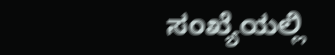ಸಂಖ್ಯೆಯಲ್ಲಿ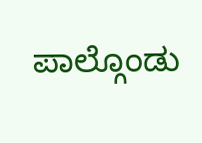ಪಾಲ್ಗೊಂಡು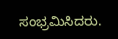ಸಂಭ್ರಮಿಸಿದರು.